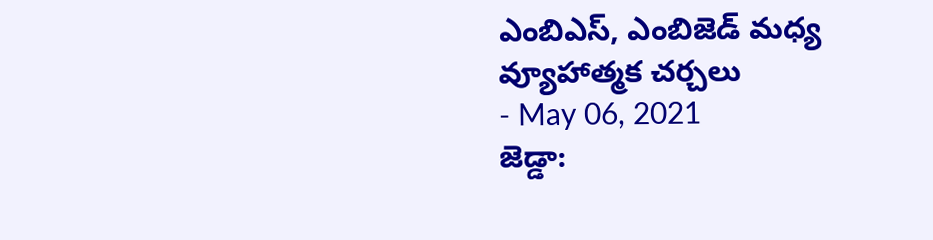ఎంబిఎస్, ఎంబిజెడ్ మధ్య వ్యూహాత్మక చర్చలు
- May 06, 2021
జెడ్డా: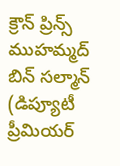క్రౌన్ ప్రిన్స్ ముహమ్మద్ బిన్ సల్మాన్ (డిప్యూటీ ప్రీమియర్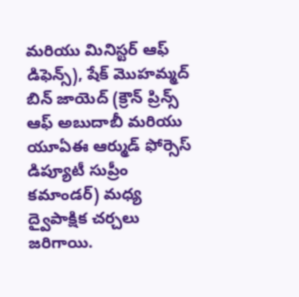మరియు మినిస్టర్ ఆఫ్ డిఫెన్స్), షేక్ మొహమ్మద్ బిన్ జాయెద్ (క్రౌన్ ప్రిన్స్ ఆఫ్ అబుదాబీ మరియు యూఏఈ ఆర్ముడ్ ఫోర్సెస్ డిప్యూటీ సుప్రీం కమాండర్) మధ్య ద్వైపాక్షిక చర్చలు జరిగాయి.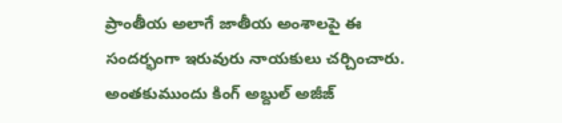ప్రాంతీయ అలాగే జాతీయ అంశాలపై ఈ సందర్భంగా ఇరువురు నాయకులు చర్చించారు. అంతకుముందు కింగ్ అబ్దుల్ అజీజ్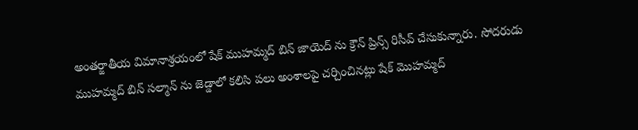అంతర్జాతీయ విమానాశ్రయంలో షేక్ ముహమ్మద్ బిన్ జాయెద్ ను క్రౌన్ ప్రిన్స్ రిసీవ్ చేసుకున్నారు. సోదరుడు ముహమ్మద్ బిన్ సల్మాన్ ను జెడ్డాలో కలిసి పలు అంశాలపై చర్చించినట్లు షేక్ మొహమ్మద్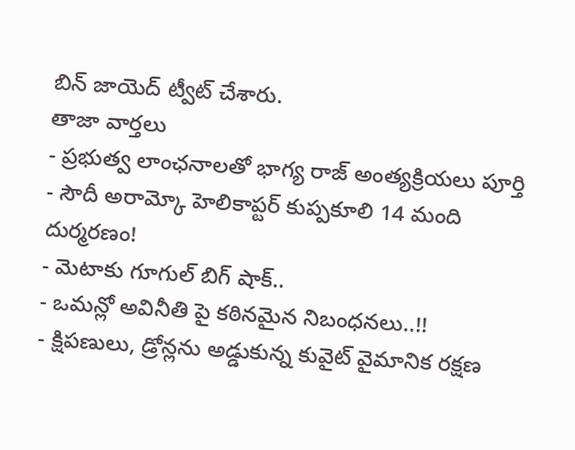బిన్ జాయెద్ ట్వీట్ చేశారు.
తాజా వార్తలు
- ప్రభుత్వ లాంఛనాలతో భాగ్య రాజ్ అంత్యక్రియలు పూర్తి
- సౌదీ అరామ్కో హెలికాప్టర్ కుప్పకూలి 14 మంది దుర్మరణం!
- మెటాకు గూగుల్ బిగ్ షాక్..
- ఒమన్లో అవినీతి పై కఠినమైన నిబంధనలు..!!
- క్షిపణులు, డ్రోన్లను అడ్డుకున్న కువైట్ వైమానిక రక్షణ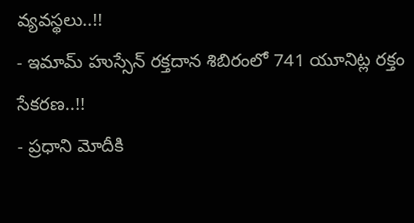వ్యవస్థలు..!!
- ఇమామ్ హుస్సేన్ రక్తదాన శిబిరంలో 741 యూనిట్ల రక్తం సేకరణ..!!
- ప్రధాని మోదీకి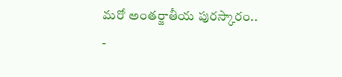మరో అంతర్జాతీయ పురస్కారం..
-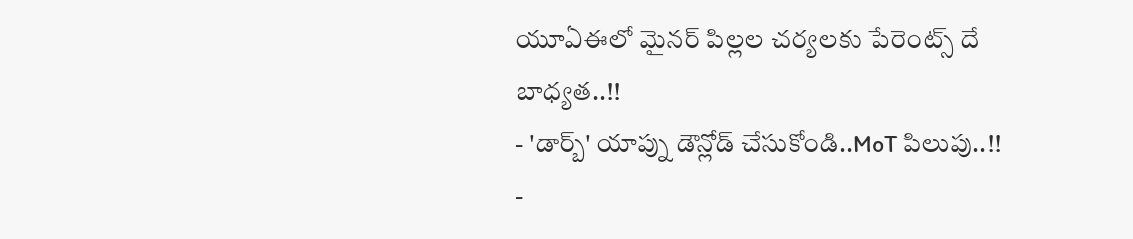యూఏఈలో మైనర్ పిల్లల చర్యలకు పేరెంట్స్ దే బాధ్యత..!!
- 'డార్బ్' యాప్ను డౌన్లోడ్ చేసుకోండి..MoT పిలుపు..!!
-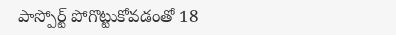పాస్పోర్ట్ పోగొట్టుకోవడంతో 18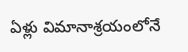ఏళ్లు విమానాశ్రయంలోనే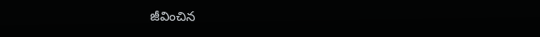జీవించిన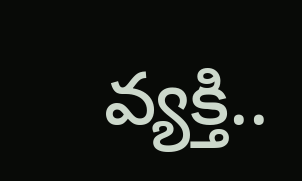వ్యక్తి..